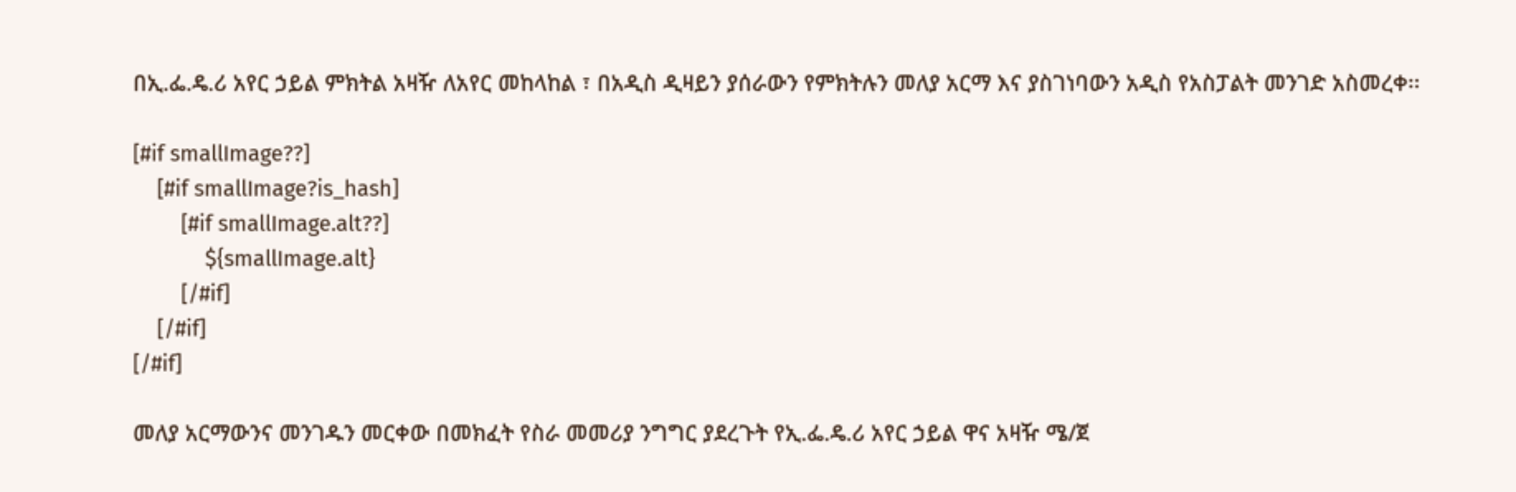በኢ.ፌ.ዴ.ሪ አየር ኃይል ምክትል አዛዥ ለአየር መከላከል ፣ በአዲስ ዲዛይን ያሰራውን የምክትሉን መለያ አርማ እና ያስገነባውን አዲስ የአስፓልት መንገድ አስመረቀ፡፡

[#if smallImage??]
    [#if smallImage?is_hash]
        [#if smallImage.alt??]
            ${smallImage.alt}
        [/#if]
    [/#if]
[/#if]

መለያ አርማውንና መንገዱን መርቀው በመክፈት የስራ መመሪያ ንግግር ያደረጉት የኢ.ፌ.ዴ.ሪ አየር ኃይል ዋና አዛዥ ሜ/ጀ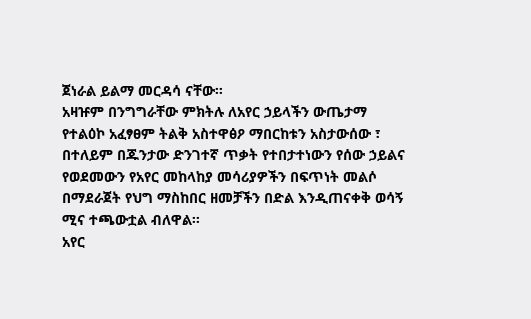ጀነራል ይልማ መርዳሳ ናቸው፡፡
አዛዡም በንግግራቸው ምክትሉ ለአየር ኃይላችን ውጤታማ የተልዕኮ አፈፃፀም ትልቅ አስተዋፅዖ ማበርከቱን አስታውሰው ፣ በተለይም በጁንታው ድንገተኛ ጥቃት የተበታተነውን የሰው ኃይልና የወደመውን የአየር መከላከያ መሳሪያዎችን በፍጥነት መልሶ በማደራጀት የህግ ማስከበር ዘመቻችን በድል እንዲጠናቀቅ ወሳኝ ሚና ተጫውቷል ብለዋል፡፡
አየር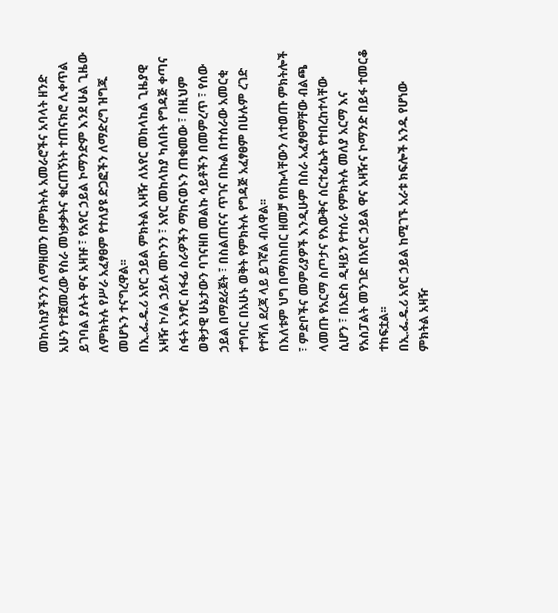መከላከያችንን ለማዘመን በምክትሉ አመራሮችና አባላት ዘንድ አሁን የተጀመረው የስራ መነቃቃትና ቁርጠኝነት ተጠናክሮ ሊቀጥል ይገባል ያሉት ዋና አዛዡ ፣ የአየር ኃይል ኮማንድም እንደ ሁል ጊዜው ለምክትሉ የሥራ አፈፃፀም የተለያዩ ድጋፎችን ለማድረግ ዝግጁ መሆኑን ተናግረዋል፡፡
በኢ.ፌ.ዴ.ሪ አየር ኃይል ምክትል አዛዥ ለአየር መከላከል ጊዜያዊ አዛዥ ኮ/ል ኃይሉ መኮንን ፣ አየር መከላከያ ካለበት የግዳጅ ቀጣና ስፋት አንፃር ሰፋፊ ስራዎችን ማከናወኑን ጠቁመው ፣ በዚህም ወቅታዊ ሁኔታውን ባገናዘበ መልኩ ሳይቶችን በመምረጥ ፣ የሰው ኃይል በማደራጀት ፣ በስልጠናና ጥገና በኩል በተሰራው አመርቂ ተግባር በአሁኑ ወቅት የምክትሉ የግዳጅ አፈፃፀም በሁሉም ረገድ የተሻለ ደረጃ ላይ ይገኛል ብለዋል፡፡
በእለቱም ህግ በማስከበር ዘመቻ የበኩላቸውን ለተወጡ ምክትሎች ፣ ምድቦችና መምሪያዎች እንዲሁም በስራ አፈፃፀማቸው ብልጫ ላመጡ የአርማ ስጦታና የእውቅና ሰርተፊኬት የተበረከተላቸው ሲሆን ፣ በአድስ ዲዛይን የተሰራ የምክትሉ መለያ አርማ እና የአስፓልት መንገድ በአየር ኃይል ዋና አዛዥና ኮማንድ በይፋ ተመርቆ ተከፍቷል፡፡
በኢ.ፌ.ዴ.ሪ አየር ኃይል ከሚገኙ አራቱ ክፍሎች አንዱ የሆነው ምክትል አዛዥ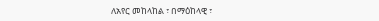ለአየር መከላከል ፣ በማዕከላዊ ፣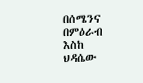በሰሜንና በምዕራብ እስከ ህዳሴው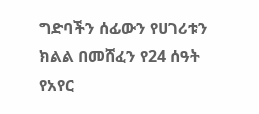ግድባችን ሰፊውን የሀገሪቱን ክልል በመሸፈን የ24 ሰዓት የአየር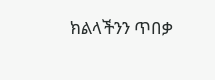ክልላችንን ጥበቃ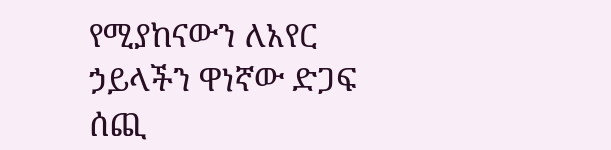የሚያከናውን ለአየር ኃይላችን ዋነኛው ድጋፍ ሰጪ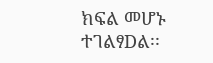ክፍል መሆኑ ተገልፃDል፡፡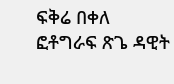ፍቅሬ በቀለ
ፎቶግራፍ ጽጌ ዳዊት